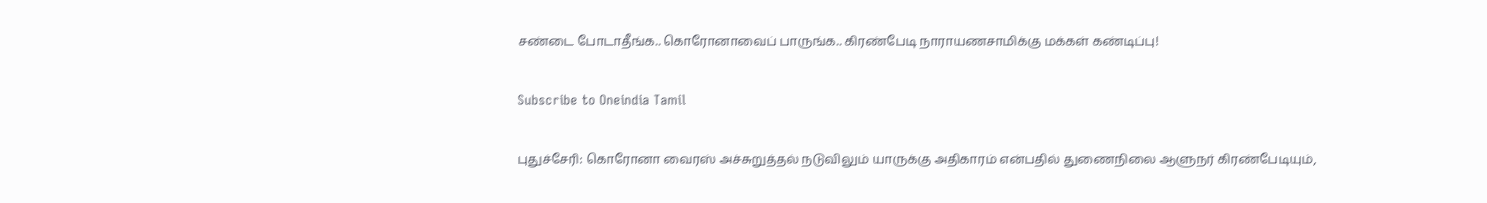சண்டை போடாதீங்க.. கொரோனாவைப் பாருங்க.. கிரண்பேடி நாராயணசாமிக்கு மக்கள் கண்டிப்பு!

Subscribe to Oneindia Tamil

புதுச்சேரி: கொரோனா வைரஸ் அச்சுறுத்தல் நடுவிலும் யாருக்கு அதிகாரம் என்பதில் துணைநிலை ஆளுநர் கிரண்பேடியும்,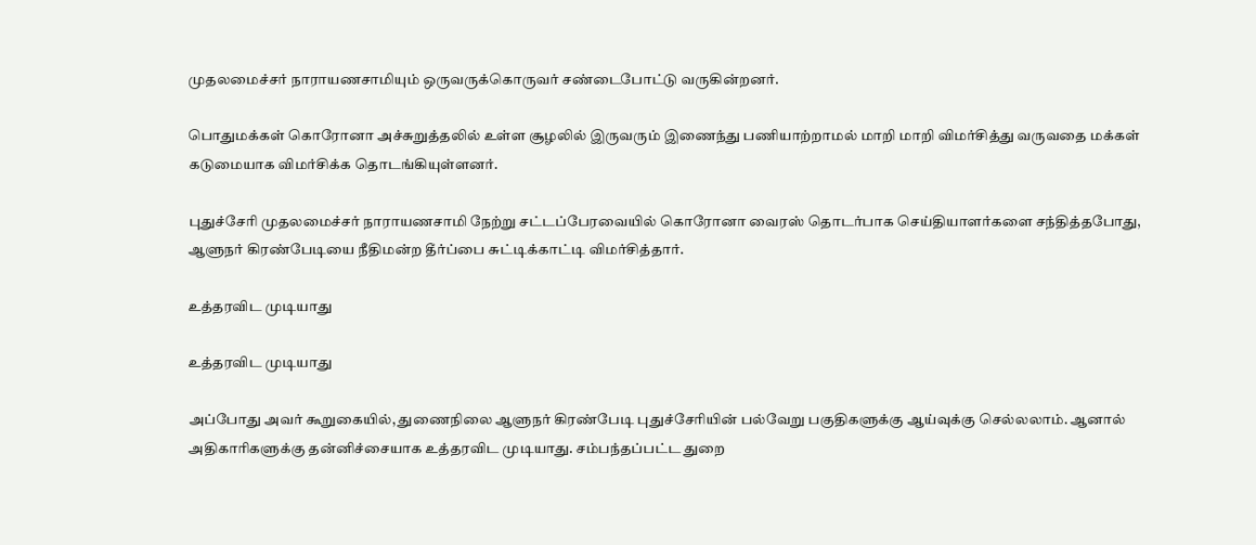முதலமைச்சர் நாராயணசாமியும் ஒருவருக்கொருவர் சண்டைபோட்டு வருகின்றனர்.

பொதுமக்கள் கொரோனா அச்சுறுத்தலில் உள்ள சூழலில் இருவரும் இணைந்து பணியாற்றாமல் மாறி மாறி விமர்சித்து வருவதை மக்கள் கடுமையாக விமர்சிக்க தொடங்கியுள்ளனர்.

புதுச்சேரி முதலமைச்சர் நாராயணசாமி நேற்று சட்டப்பேரவையில் கொரோனா வைரஸ் தொடர்பாக செய்தியாளர்களை சந்தித்தபோது, ஆளுநர் கிரண்பேடியை நீதிமன்ற தீர்ப்பை சுட்டிக்காட்டி விமர்சித்தார்.

உத்தரவிட முடியாது

உத்தரவிட முடியாது

அப்போது அவர் கூறுகையில், துணைநிலை ஆளுநர் கிரண்பேடி புதுச்சேரியின் பல்வேறு பகுதிகளுக்கு ஆய்வுக்கு செல்லலாம். ஆனால் அதிகாரிகளுக்கு தன்னிச்சையாக உத்தரவிட முடியாது. சம்பந்தப்பட்ட துறை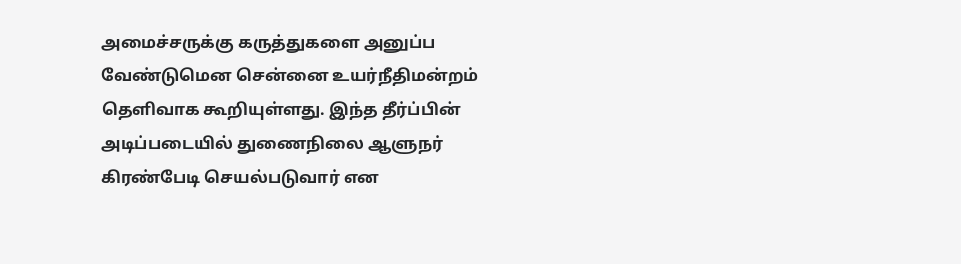அமைச்சருக்கு கருத்துகளை அனுப்ப வேண்டுமென சென்னை உயர்நீதிமன்றம் தெளிவாக கூறியுள்ளது. இந்த தீர்ப்பின் அடிப்படையில் துணைநிலை ஆளுநர் கிரண்பேடி செயல்படுவார் என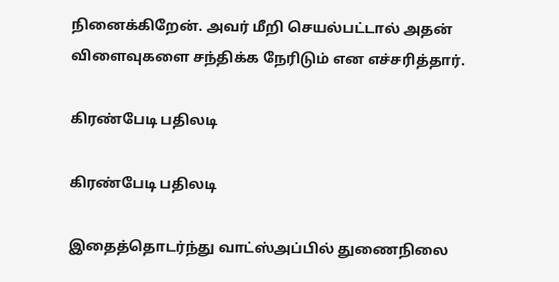நினைக்கிறேன். அவர் மீறி செயல்பட்டால் அதன் விளைவுகளை சந்திக்க நேரிடும் என எச்சரித்தார்.

கிரண்பேடி பதிலடி

கிரண்பேடி பதிலடி

இதைத்தொடர்ந்து வாட்ஸ்அப்பில் துணைநிலை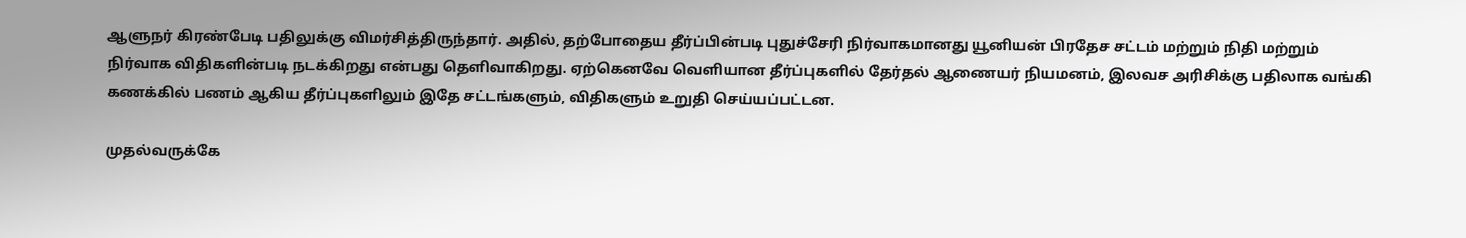ஆளுநர் கிரண்பேடி பதிலுக்கு விமர்சித்திருந்தார். அதில், தற்போதைய தீர்ப்பின்படி புதுச்சேரி நிர்வாகமானது யூனியன் பிரதேச சட்டம் மற்றும் நிதி மற்றும் நிர்வாக விதிகளின்படி நடக்கிறது என்பது தெளிவாகிறது. ஏற்கெனவே வெளியான தீர்ப்புகளில் தேர்தல் ஆணையர் நியமனம், இலவச அரிசிக்கு பதிலாக வங்கி கணக்கில் பணம் ஆகிய தீர்ப்புகளிலும் இதே சட்டங்களும், விதிகளும் உறுதி செய்யப்பட்டன.

முதல்வருக்கே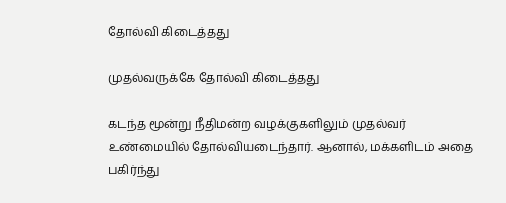தோல்வி கிடைத்தது

முதல்வருக்கே தோல்வி கிடைத்தது

கடந்த மூன்று நீதிமன்ற வழக்குகளிலும் முதல்வர் உண்மையில் தோல்வியடைந்தார். ஆனால், மக்களிடம் அதை பகிர்ந்து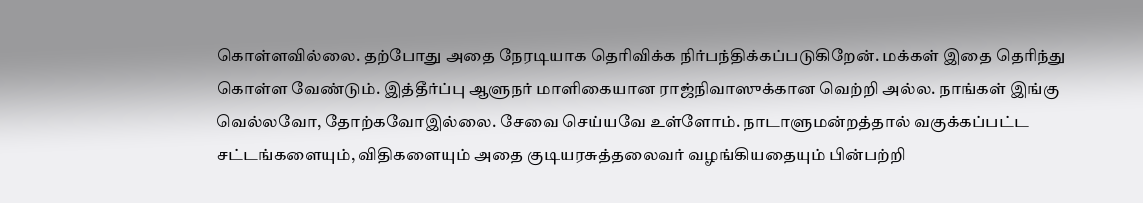கொள்ளவில்லை. தற்போது அதை நேரடியாக தெரிவிக்க நிர்பந்திக்கப்படுகிறேன். மக்கள் இதை தெரிந்து கொள்ள வேண்டும். இத்தீர்ப்பு ஆளுநர் மாளிகையான ராஜ்நிவாஸுக்கான வெற்றி அல்ல. நாங்கள் இங்கு வெல்லவோ, தோற்கவோஇல்லை. சேவை செய்யவே உள்ளோம். நாடாளுமன்றத்தால் வகுக்கப்பட்ட சட்டங்களையும், விதிகளையும் அதை குடியரசுத்தலைவர் வழங்கியதையும் பின்பற்றி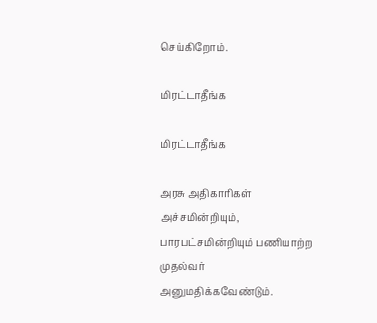செய்கிறோம்.

மிரட்டாதீங்க

மிரட்டாதீங்க

அரசு அதிகாரிகள் அச்சமின்றியும், பாரபட்சமின்றியும் பணியாற்ற முதல்வர் அனுமதிக்கவேண்டும்.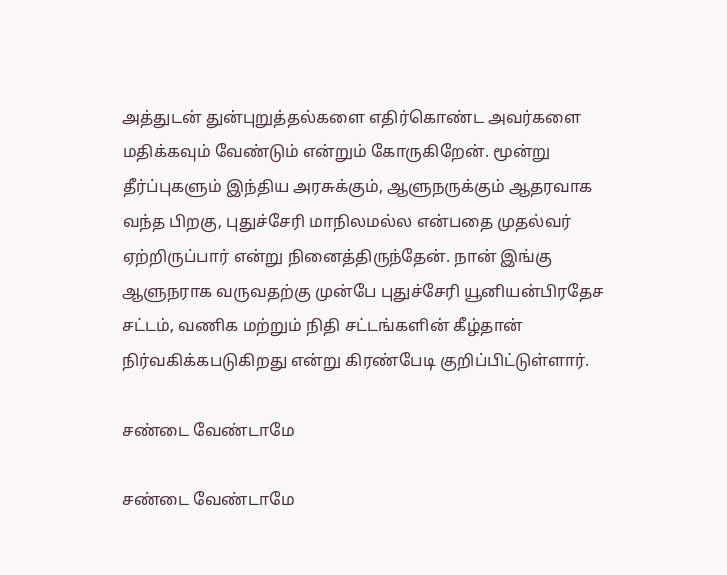அத்துடன் துன்புறுத்தல்களை எதிர்கொண்ட அவர்களை மதிக்கவும் வேண்டும் என்றும் கோருகிறேன். மூன்று தீர்ப்புகளும் இந்திய அரசுக்கும், ஆளுநருக்கும் ஆதரவாக வந்த பிறகு, புதுச்சேரி மாநிலமல்ல என்பதை முதல்வர் ஏற்றிருப்பார் என்று நினைத்திருந்தேன். நான் இங்கு ஆளுநராக வருவதற்கு முன்பே புதுச்சேரி யூனியன்பிரதேச சட்டம், வணிக மற்றும் நிதி சட்டங்களின் கீழ்தான் நிர்வகிக்கபடுகிறது என்று கிரண்பேடி குறிப்பிட்டுள்ளார்.

சண்டை வேண்டாமே

சண்டை வேண்டாமே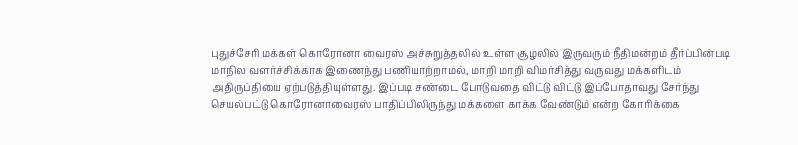புதுச்சேரி மக்கள் கொரோனா வைரஸ் அச்சுறுத்தலில் உள்ள சூழலில் இருவரும் நீதிமன்றம் தீர்ப்பின்படி மாநில வளர்ச்சிக்காக இணைந்து பணியாற்றாமல், மாறி மாறி விமர்சித்து வருவது மக்களிடம் அதிருப்தியை ஏற்படுத்தியுள்ளது. இப்படி சண்டை போடுவதை விட்டு விட்டு இப்போதாவது சேர்ந்து செயல்பட்டு கொரோனாவைரஸ் பாதிப்பிலிருந்து மக்களை காக்க வேண்டும் என்ற கோரிக்கை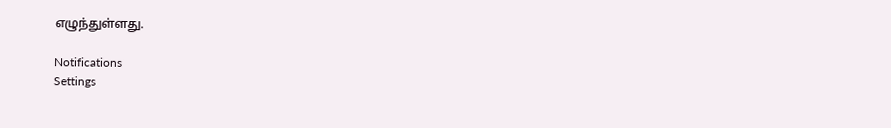எழுந்துள்ளது.

Notifications
Settings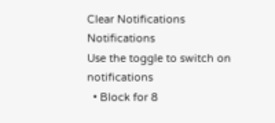Clear Notifications
Notifications
Use the toggle to switch on notifications
  • Block for 8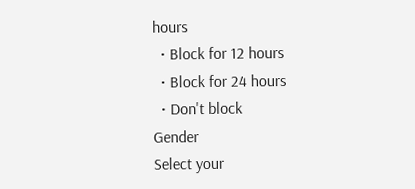hours
  • Block for 12 hours
  • Block for 24 hours
  • Don't block
Gender
Select your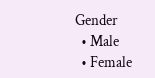Gender
  • Male
  • Female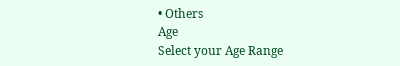• Others
Age
Select your Age Range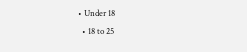• Under 18
  • 18 to 25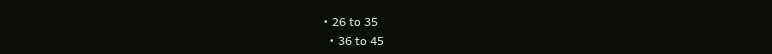• 26 to 35
  • 36 to 45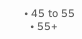• 45 to 55
  • 55+